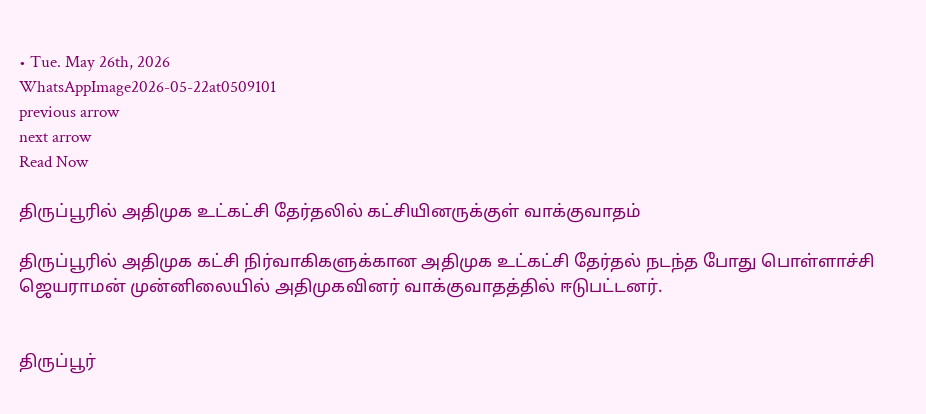• Tue. May 26th, 2026
WhatsAppImage2026-05-22at0509101
previous arrow
next arrow
Read Now

திருப்பூரில் அதிமுக உட்கட்சி தேர்தலில் கட்சியினருக்குள் வாக்குவாதம்

திருப்பூரில் அதிமுக கட்சி நிர்வாகிகளுக்கான அதிமுக உட்கட்சி தேர்தல் நடந்த போது பொள்ளாச்சி ஜெயராமன் முன்னிலையில் அதிமுகவினர் வாக்குவாதத்தில் ஈடுபட்டனர்.


திருப்பூர்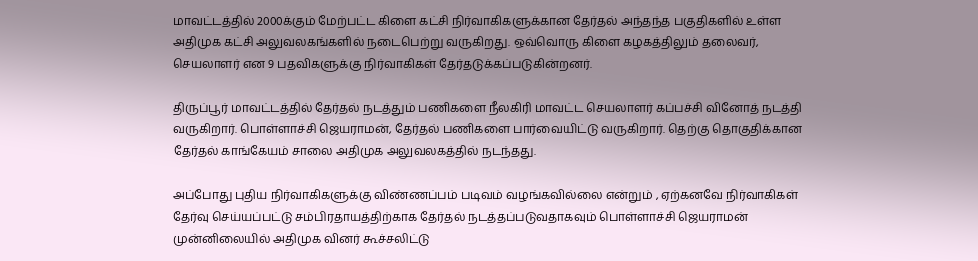மாவட்டத்தில் 2000க்கும் மேற்பட்ட கிளை கட்சி நிர்வாகிகளுக்கான தேர்தல் அந்தந்த பகுதிகளில் உள்ள அதிமுக கட்சி அலுவலகங்களில் நடைபெற்று வருகிறது. ஒவ்வொரு கிளை கழகத்திலும் தலைவர், செயலாளர் என 9 பதவிகளுக்கு நிர்வாகிகள் தேர்தடுக்கப்படுகின்றனர்.

திருப்பூர் மாவட்டத்தில் தேர்தல் நடத்தும் பணிகளை நீலகிரி மாவட்ட செயலாளர் கப்பச்சி வினோத் நடத்தி வருகிறார். பொள்ளாச்சி ஜெயராமன், தேர்தல் பணிகளை பார்வையிட்டு வருகிறார். தெற்கு தொகுதிக்கான தேர்தல் காங்கேயம் சாலை அதிமுக அலுவலகத்தில் நடந்தது.

அப்போது புதிய நிர்வாகிகளுக்கு விண்ணப்பம் படிவம் வழங்கவில்லை என்றும் , ஏற்கனவே நிர்வாகிகள் தேர்வு செய்யப்பட்டு சம்பிரதாயத்திற்காக தேர்தல் நடத்தப்படுவதாகவும் பொள்ளாச்சி ஜெயராமன் முன்னிலையில் அதிமுக வினர் கூச்சலிட்டு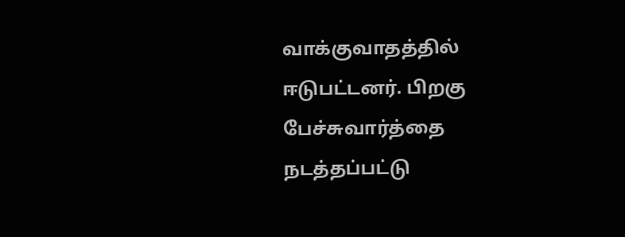வாக்குவாதத்தில் ஈடுபட்டனர். பிறகு பேச்சுவார்த்தை நடத்தப்பட்டு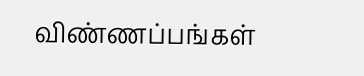விண்ணப்பங்கள்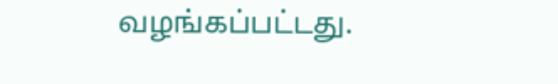வழங்கப்பட்டது.